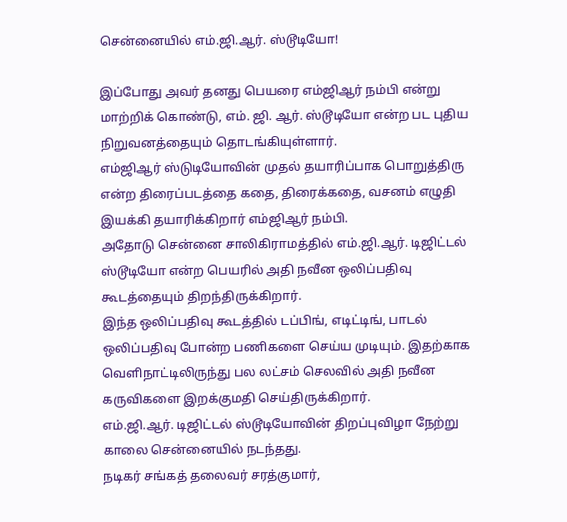சென்னையில் எம்.ஜி.ஆர். ஸ்டூடியோ!

இப்போது அவர் தனது பெயரை எம்ஜிஆர் நம்பி என்று மாற்றிக் கொண்டு, எம். ஜி. ஆர். ஸ்டூடியோ என்ற பட புதிய நிறுவனத்தையும் தொடங்கியுள்ளார்.
எம்ஜிஆர் ஸ்டுடியோவின் முதல் தயாரிப்பாக பொறுத்திரு என்ற திரைப்படத்தை கதை, திரைக்கதை, வசனம் எழுதி இயக்கி தயாரிக்கிறார் எம்ஜிஆர் நம்பி.
அதோடு சென்னை சாலிகிராமத்தில் எம்.ஜி.ஆர். டிஜிட்டல் ஸ்டூடியோ என்ற பெயரில் அதி நவீன ஒலிப்பதிவு கூடத்தையும் திறந்திருக்கிறார்.
இந்த ஒலிப்பதிவு கூடத்தில் டப்பிங், எடிட்டிங், பாடல் ஒலிப்பதிவு போன்ற பணிகளை செய்ய முடியும். இதற்காக வெளிநாட்டிலிருந்து பல லட்சம் செலவில் அதி நவீன கருவிகளை இறக்குமதி செய்திருக்கிறார்.
எம்.ஜி.ஆர். டிஜிட்டல் ஸ்டூடியோவின் திறப்புவிழா நேற்று காலை சென்னையில் நடந்தது.
நடிகர் சங்கத் தலைவர் சரத்குமார்,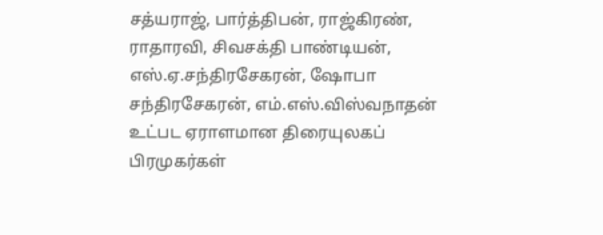சத்யராஜ், பார்த்திபன், ராஜ்கிரண், ராதாரவி, சிவசக்தி பாண்டியன், எஸ்.ஏ.சந்திரசேகரன், ஷோபா சந்திரசேகரன், எம்.எஸ்.விஸ்வநாதன் உட்பட ஏராளமான திரையுலகப் பிரமுகர்கள்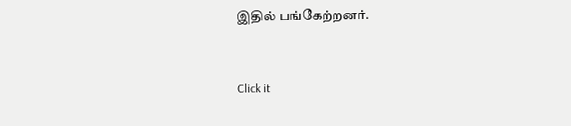இதில் பங்கேற்றனர்.


Click it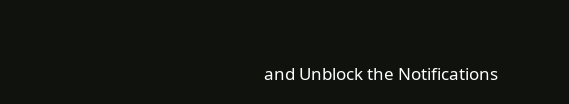and Unblock the Notifications